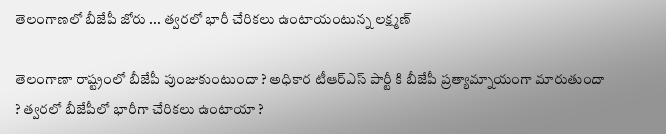తెలంగాణలో బీజేపీ జోరు ... త్వరలో భారీ చేరికలు ఉంటాయంటున్న లక్ష్మణ్

తెలంగాణా రాష్ట్రంలో బీజేపీ పుంజుకుంటుందా ? అధికార టీఆర్ఎస్ పార్టీ కి బీజేపీ ప్రత్యామ్నాయంగా మారుతుందా ? త్వరలో బీజేపీలో భారీగా చేరికలు ఉంటాయా ?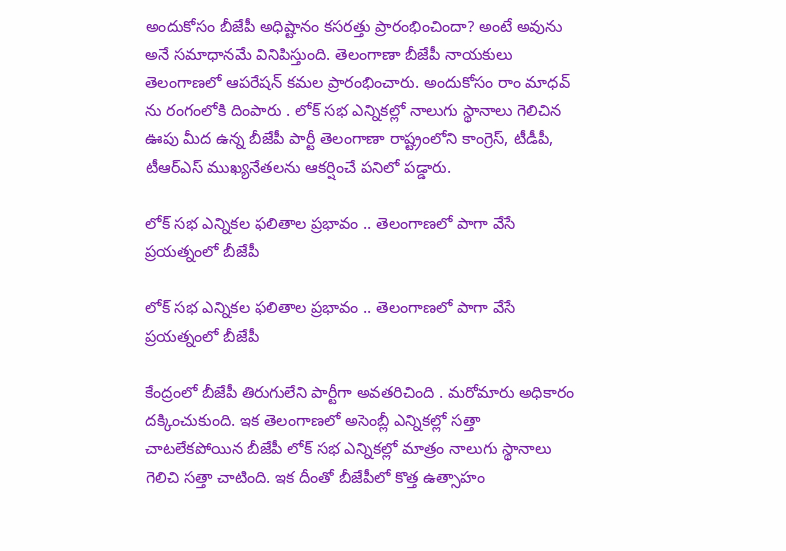అందుకోసం బీజేపీ అధిష్టానం కసరత్తు ప్రారంభించిందా? అంటే అవును అనే సమాధానమే వినిపిస్తుంది. తెలంగాణా బీజేపీ నాయకులు తెలంగాణలో ఆపరేషన్ కమల ప్రారంభించారు. అందుకోసం రాం మాధవ్ ను రంగంలోకి దింపారు . లోక్ సభ ఎన్నికల్లో నాలుగు స్థానాలు గెలిచిన ఊపు మీద ఉన్న బీజేపీ పార్టీ తెలంగాణా రాష్ట్రంలోని కాంగ్రెస్, టీడీపీ, టీఆర్ఎస్ ముఖ్యనేతలను ఆకర్షించే పనిలో పడ్డారు.

లోక్ సభ ఎన్నికల ఫలితాల ప్రభావం .. తెలంగాణలో పాగా వేసే ప్రయత్నంలో బీజేపీ

లోక్ సభ ఎన్నికల ఫలితాల ప్రభావం .. తెలంగాణలో పాగా వేసే ప్రయత్నంలో బీజేపీ

కేంద్రంలో బీజేపీ తిరుగులేని పార్టీగా అవతరిచింది . మరోమారు అధికారం దక్కించుకుంది. ఇక తెలంగాణలో అసెంబ్లీ ఎన్నికల్లో సత్తా చాటలేకపోయిన బీజేపీ లోక్ సభ ఎన్నికల్లో మాత్రం నాలుగు స్థానాలు గెలిచి సత్తా చాటింది. ఇక దీంతో బీజేపీలో కొత్త ఉత్సాహం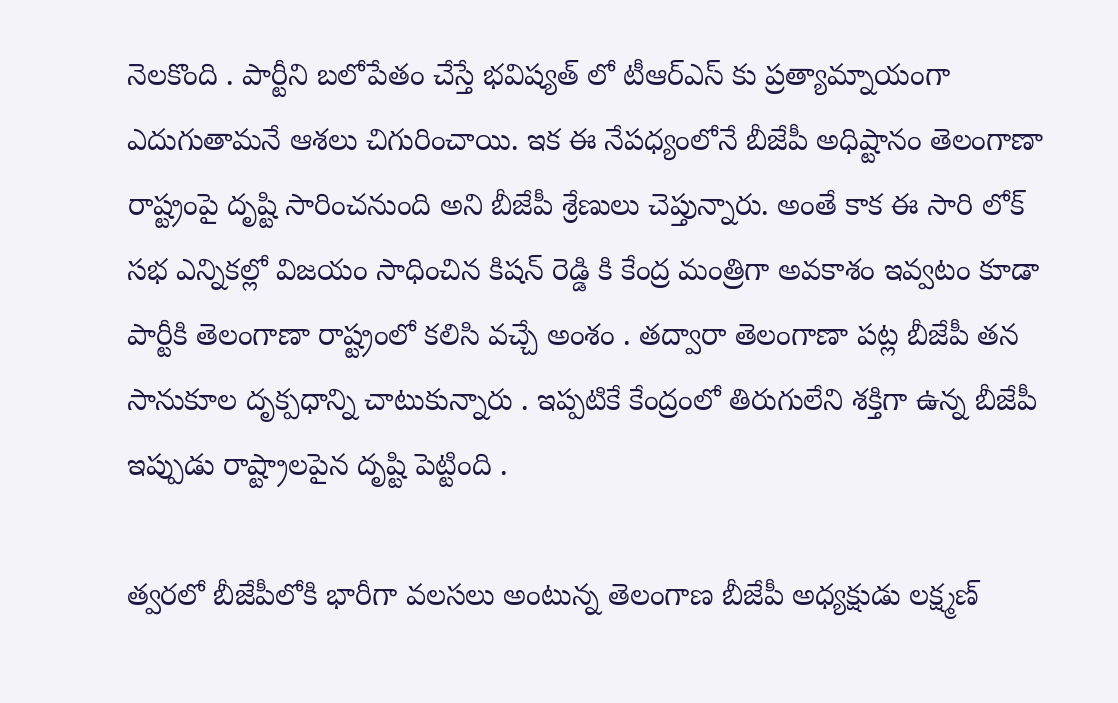నెలకొంది . పార్టీని బలోపేతం చేస్తే భవిష్యత్ లో టీఆర్ఎస్ కు ప్రత్యామ్నాయంగా ఎదుగుతామనే ఆశలు చిగురించాయి. ఇక ఈ నేపధ్యంలోనే బీజేపీ అధిష్టానం తెలంగాణా రాష్ట్రంపై దృష్టి సారించనుంది అని బీజేపీ శ్రేణులు చెప్తున్నారు. అంతే కాక ఈ సారి లోక్ సభ ఎన్నికల్లో విజయం సాధించిన కిషన్ రెడ్డి కి కేంద్ర మంత్రిగా అవకాశం ఇవ్వటం కూడా పార్టీకి తెలంగాణా రాష్ట్రంలో కలిసి వచ్చే అంశం . తద్వారా తెలంగాణా పట్ల బీజేపీ తన సానుకూల దృక్పధాన్ని చాటుకున్నారు . ఇప్పటికే కేంద్రంలో తిరుగులేని శక్తిగా ఉన్న బీజేపీ ఇప్పుడు రాష్ట్రాలపైన దృష్టి పెట్టింది .

త్వరలో బీజేపీలోకి భారీగా వలసలు అంటున్న తెలంగాణ బీజేపీ అధ్యక్షుడు లక్ష్మణ్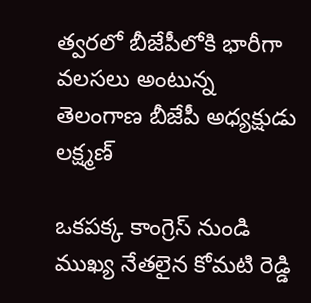త్వరలో బీజేపీలోకి భారీగా వలసలు అంటున్న తెలంగాణ బీజేపీ అధ్యక్షుడు లక్ష్మణ్

ఒకపక్క కాంగ్రెస్ నుండి ముఖ్య నేతలైన కోమటి రెడ్డి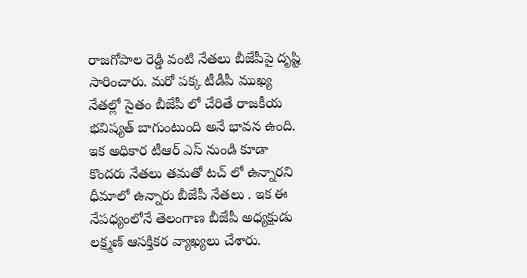రాజగోపాల రెడ్డి వంటి నేతలు బీజేపీపై దృష్టి సారించారు. మరో పక్క టీడీపీ ముఖ్య నేతల్లో సైతం బీజేపీ లో చేరితే రాజకీయ భవిష్యత్ బాగుంటుంది అనే భావన ఉంది. ఇక అధికార టీఆర్ ఎస్ నుండి కూడా కొందరు నేతలు తమతో టచ్ లో ఉన్నారని ధీమాలో ఉన్నారు బీజేపీ నేతలు . ఇక ఈ నేపధ్యంలోనే తెలంగాణ బీజేపీ అధ్యక్షుడు లక్ష్మణ్ ఆసక్తికర వ్యాఖ్యలు చేశారు.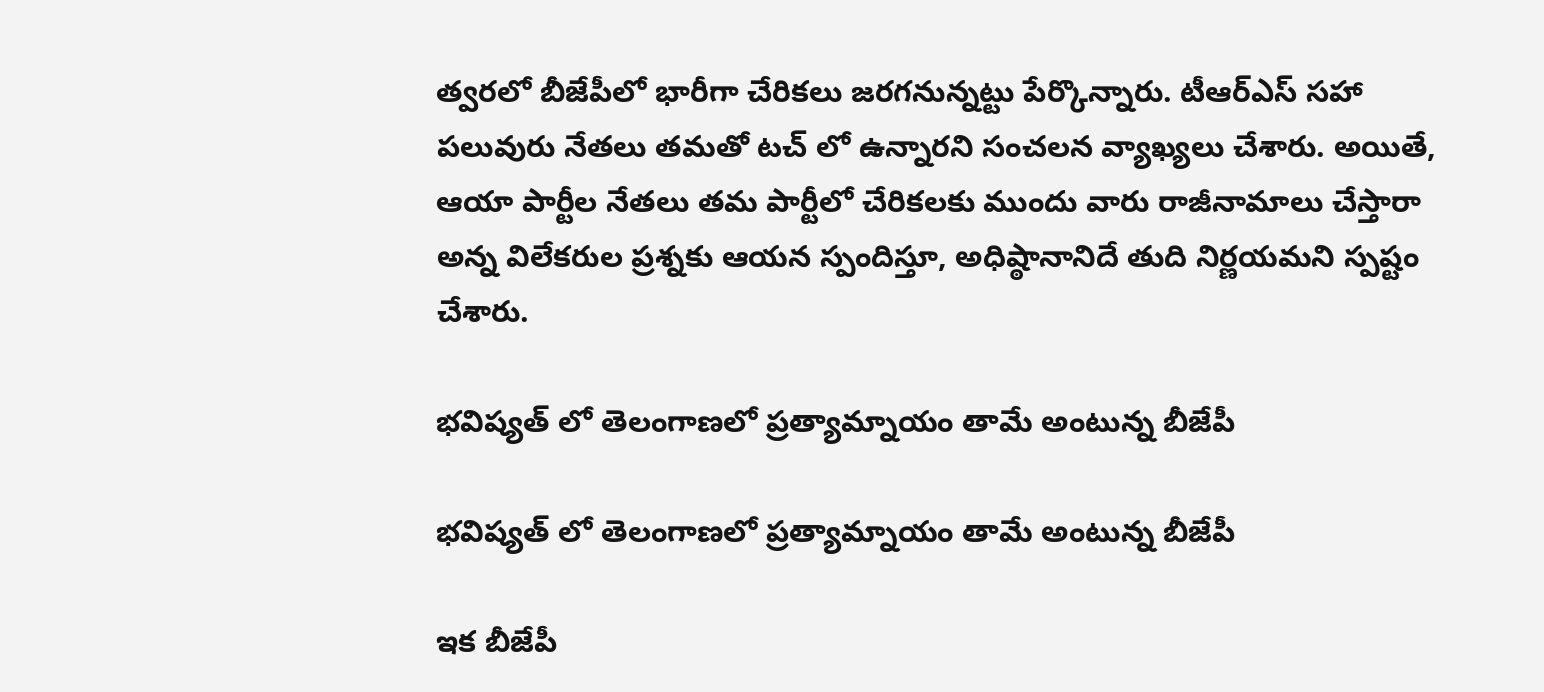త్వరలో బీజేపీలో భారీగా చేరికలు జరగనున్నట్టు పేర్కొన్నారు. టీఆర్ఎస్ సహా పలువురు నేతలు తమతో టచ్ లో ఉన్నారని సంచలన వ్యాఖ్యలు చేశారు. అయితే, ఆయా పార్టీల నేతలు తమ పార్టీలో చేరికలకు ముందు వారు రాజీనామాలు చేస్తారా అన్న విలేకరుల ప్రశ్నకు ఆయన స్పందిస్తూ, అధిష్ఠానానిదే తుది నిర్ణయమని స్పష్టం చేశారు.

భవిష్యత్ లో తెలంగాణలో ప్రత్యామ్నాయం తామే అంటున్న బీజేపీ

భవిష్యత్ లో తెలంగాణలో ప్రత్యామ్నాయం తామే అంటున్న బీజేపీ

ఇక బీజేపీ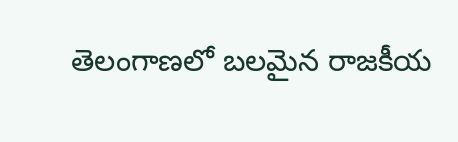తెలంగాణలో బలమైన రాజకీయ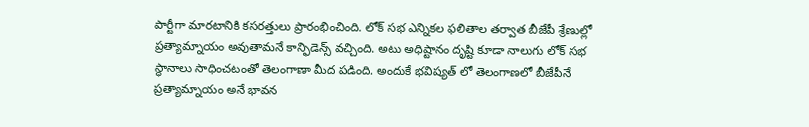పార్టీగా మారటానికి కసరత్తులు ప్రారంభించింది. లోక్ సభ ఎన్నికల ఫలితాల తర్వాత బీజేపీ శ్రేణుల్లో ప్రత్యామ్నాయం అవుతామనే కాన్ఫిడెన్స్ వచ్చింది. అటు అధిష్టానం దృష్టి కూడా నాలుగు లోక్ సభ స్థానాలు సాధించటంతో తెలంగాణా మీద పడింది. అందుకే భవిష్యత్ లో తెలంగాణలో బీజేపీనే ప్రత్యామ్నాయం అనే భావన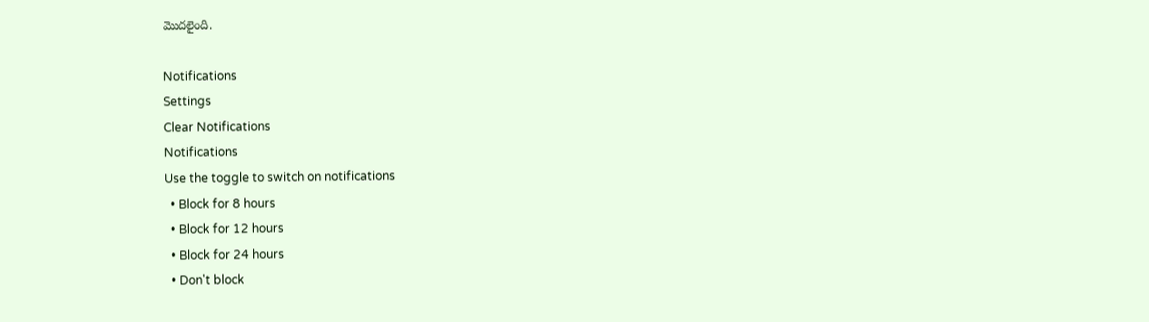మొదలైంది.

Notifications
Settings
Clear Notifications
Notifications
Use the toggle to switch on notifications
  • Block for 8 hours
  • Block for 12 hours
  • Block for 24 hours
  • Don't block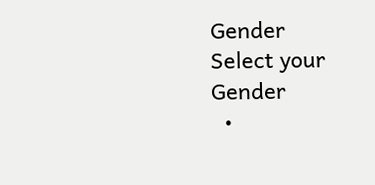Gender
Select your Gender
  •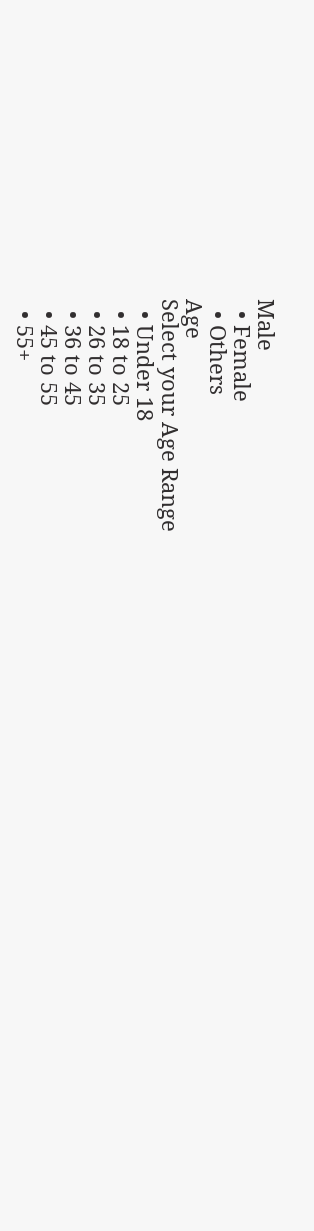Male
  • Female
  • Others
Age
Select your Age Range
  • Under 18
  • 18 to 25
  • 26 to 35
  • 36 to 45
  • 45 to 55
  • 55+